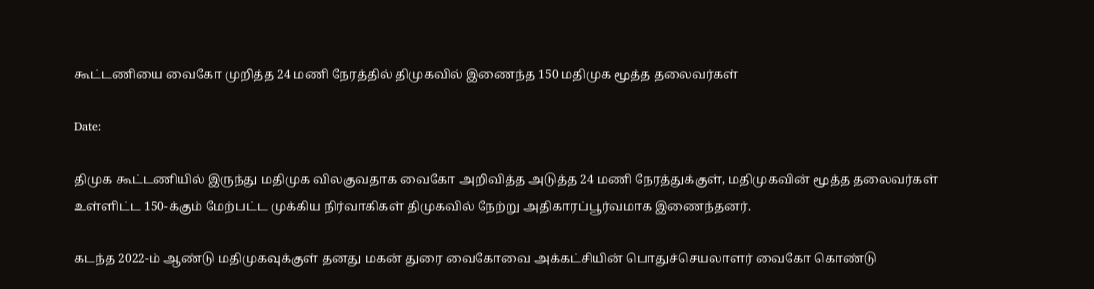கூட்டணியை வைகோ முறித்த 24 மணி நேரத்தில் திமுகவில் இணைந்த 150 மதிமுக மூத்த தலைவர்கள்

Date:

திமுக கூட்டணியில் இருந்து மதிமுக விலகுவதாக வைகோ அறிவித்த அடுத்த 24 மணி நேரத்துக்குள், மதிமுகவின் மூத்த தலைவர்கள் உள்ளிட்ட 150-க்கும் மேற்பட்ட முக்கிய நிர்வாகிகள் திமுகவில் நேற்று அதிகாரப்பூர்வமாக இணைந்தனர்.

கடந்த 2022-ம் ஆண்டு மதிமுகவுக்குள் தனது மகன் துரை வைகோவை அக்கட்சியின் பொதுச்செயலாளர் வைகோ கொண்டு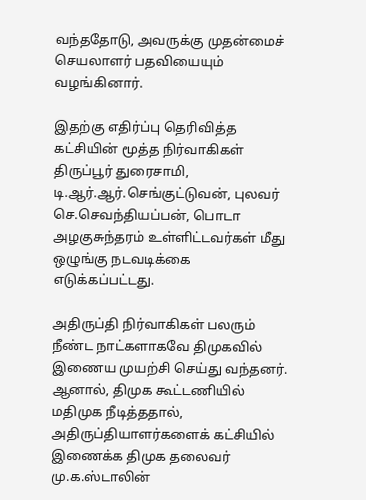வந்ததோடு, அவருக்கு முதன்மைச் செயலாளர் பதவியையும் வழங்கினார்.

இதற்கு எதிர்ப்பு தெரிவித்த கட்சியின் மூத்த நிர்வாகிகள் திருப்பூர் துரைசாமி, டி.ஆர்.ஆர்.செங்குட்டுவன், புலவர் செ.செவந்தியப்பன், பொடா அழகுசுந்தரம் உள்ளிட்டவர்கள் மீது ஒழுங்கு நடவடிக்கை எடுக்கப்பட்டது.

அதிருப்தி நிர்வாகிகள் பலரும் நீண்ட நாட்களாகவே திமுகவில் இணைய முயற்சி செய்து வந்தனர். ஆனால், திமுக கூட்டணியில் மதிமுக நீடித்ததால், அதிருப்தியாளர்களைக் கட்சியில் இணைக்க திமுக தலைவர் மு.க.ஸ்டாலின்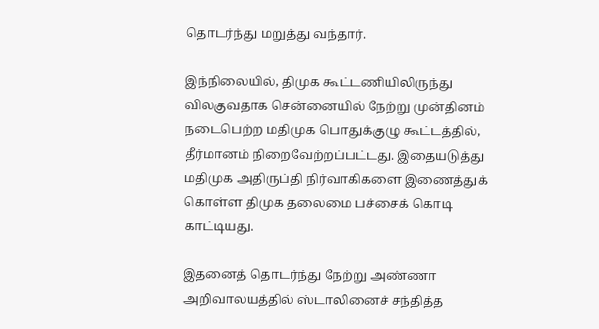தொடர்ந்து மறுத்து வந்தார்.

இந்நிலையில், திமுக கூட்டணியிலிருந்து விலகுவதாக சென்னையில் நேற்று முன்தினம் நடைபெற்ற மதிமுக பொதுக்குழு கூட்டத்தில், தீர்மானம் நிறைவேற்றப்பட்டது. இதையடுத்து மதிமுக அதிருப்தி நிர்வாகிகளை இணைத்துக் கொள்ள திமுக தலைமை பச்சைக் கொடி காட்டியது.

இதனைத் தொடர்ந்து நேற்று அண்ணா அறிவாலயத்தில் ஸ்டாலினைச் சந்தித்த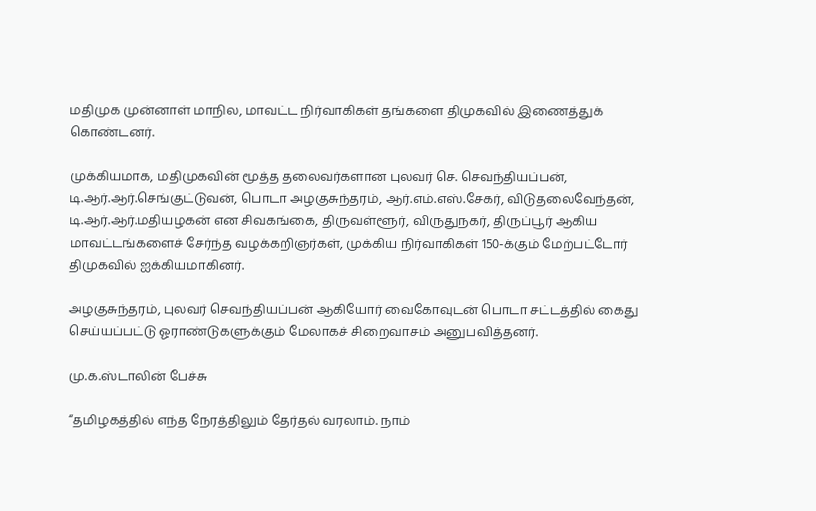மதிமுக முன்னாள் மாநில, மாவட்ட நிர்வாகிகள் தங்களை திமுகவில் இணைத்துக் கொண்டனர்.

முக்கியமாக, மதிமுகவின் மூத்த தலைவர்களான புலவர் செ. செவந்தியப்பன், டி.ஆர்.ஆர்.செங்குட்டுவன், பொடா அழகுசுந்தரம், ஆர்.எம்.எஸ்.சேகர், விடுதலைவேந்தன், டி.ஆர்.ஆர்.மதியழகன் என சிவகங்கை, திருவள்ளூர், விருதுநகர், திருப்பூர் ஆகிய மாவட்டங்களைச் சேர்ந்த வழக்கறிஞர்கள், முக்கிய நிர்வாகிகள் 150-க்கும் மேற்பட்டோர் திமுகவில் ஐக்கியமாகினர்.

அழகுசுந்தரம், புலவர் செவந்தியப்பன் ஆகியோர் வைகோவுடன் பொடா சட்டத்தில் கைது செய்யப்பட்டு ஓராண்டுகளுக்கும் மேலாகச் சிறைவாசம் அனுபவித்தனர்.

மு.க.ஸ்டாலின் பேச்சு

“தமிழகத்தில் எந்த நேரத்திலும் தேர்தல் வரலாம். நாம்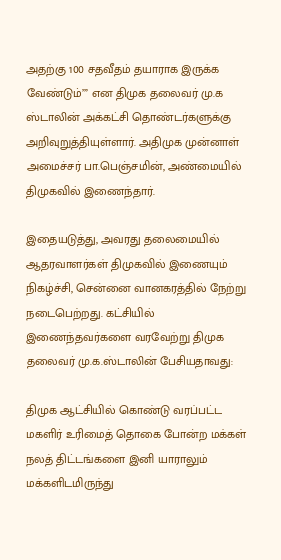அதற்கு 100 சதவீதம் தயாராக இருக்க வேண்டும்’” என திமுக தலைவர் மு.க ஸ்டாலின் அக்கட்சி தொண்டர்களுக்கு அறிவுறுத்தியுள்ளார். அதிமுக முன்னாள் அமைச்சர் பா.பெஞ்சமின், அண்மையில் திமுகவில் இணைந்தார்.

இதையடுத்து, அவரது தலைமையில் ஆதரவாளர்கள் திமுகவில் இணையும் நிகழ்ச்சி, சென்னை வானகரத்தில் நேற்று நடைபெற்றது. கட்சியில் இணைந்தவர்களை வரவேற்று திமுக தலைவர் மு.க.ஸ்டாலின் பேசியதாவது:

திமுக ஆட்சியில் கொண்டு வரப்பட்ட மகளிர் உரிமைத் தொகை போன்ற மக்கள் நலத் திட்டங்களை இனி யாராலும் மக்களிடமிருந்து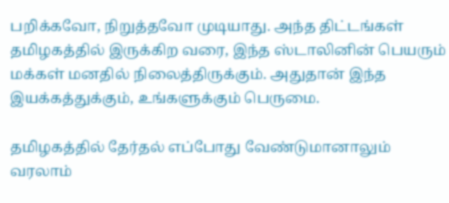பறிக்கவோ, நிறுத்தவோ முடியாது. அந்த திட்டங்கள் தமிழகத்தில் இருக்கிற வரை, இந்த ஸ்டாலினின் பெயரும் மக்கள் மனதில் நிலைத்திருக்கும். அதுதான் இந்த இயக்கத்துக்கும், உங்களுக்கும் பெருமை.

தமிழகத்தில் தேர்தல் எப்போது வேண்டுமானாலும் வரலாம்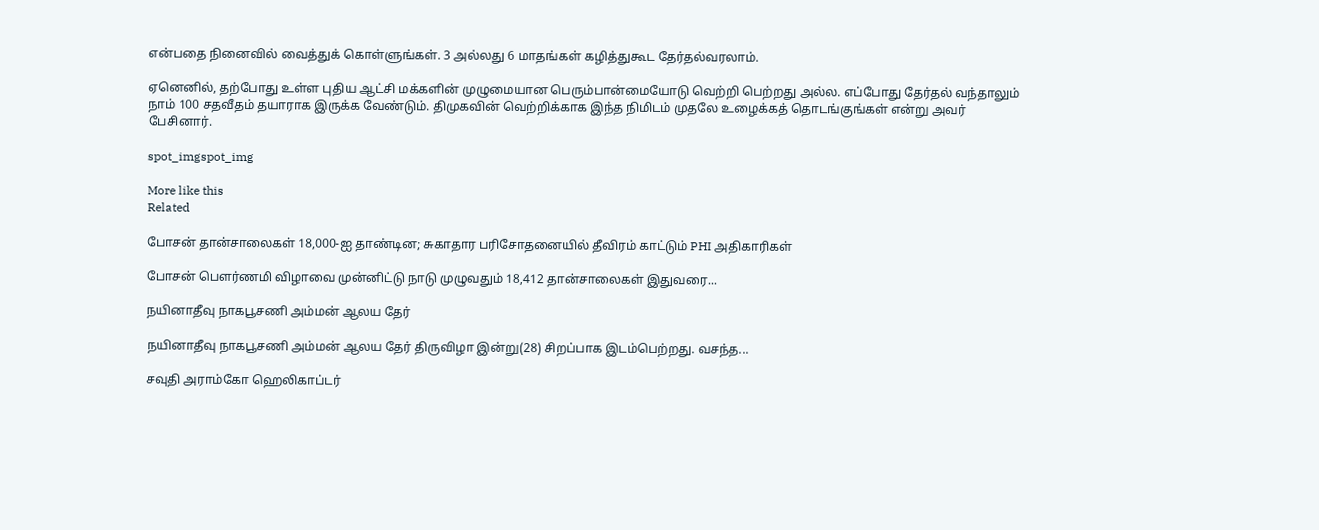என்பதை நினைவில் வைத்துக் கொள்ளுங்கள். 3 அல்லது 6 மாதங்கள் கழித்துகூட தேர்தல்வரலாம்.

ஏனெனில், தற்போது உள்ள புதிய ஆட்சி மக்களின் முழுமையான பெரும்பான்மையோடு வெற்றி பெற்றது அல்ல. எப்போது தேர்தல் வந்தாலும் நாம் 100 சதவீதம் தயாராக இருக்க வேண்டும். திமுகவின் வெற்றிக்காக இந்த நிமிடம் முதலே உழைக்கத் தொடங்குங்கள் என்று அவர் பேசினார்.

spot_imgspot_img

More like this
Related

போசன் தான்சாலைகள் 18,000-ஐ தாண்டின; சுகாதார பரிசோதனையில் தீவிரம் காட்டும் PHI அதிகாரிகள்

போசன் பௌர்ணமி விழாவை முன்னிட்டு நாடு முழுவதும் 18,412 தான்சாலைகள் இதுவரை...

நயினாதீவு நாகபூசணி அம்மன் ஆலய தேர்

நயினாதீவு நாகபூசணி அம்மன் ஆலய தேர் திருவிழா இன்று(28) சிறப்பாக இடம்பெற்றது. வசந்த...

சவுதி அராம்கோ ஹெலிகாப்டர்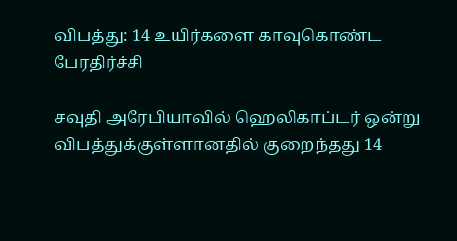விபத்து: 14 உயிர்களை காவுகொண்ட பேரதிர்ச்சி

சவுதி அரேபியாவில் ஹெலிகாப்டர் ஒன்று விபத்துக்குள்ளானதில் குறைந்தது 14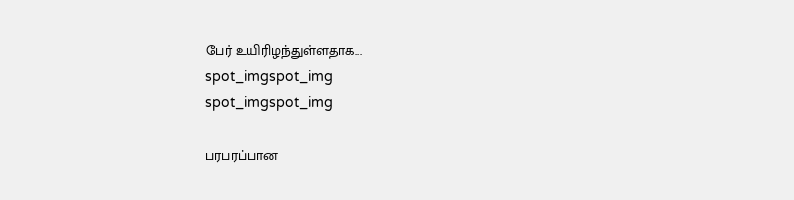பேர் உயிரிழந்துள்ளதாக...
spot_imgspot_img
spot_imgspot_img

பரபரப்பான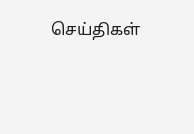செய்திகள்